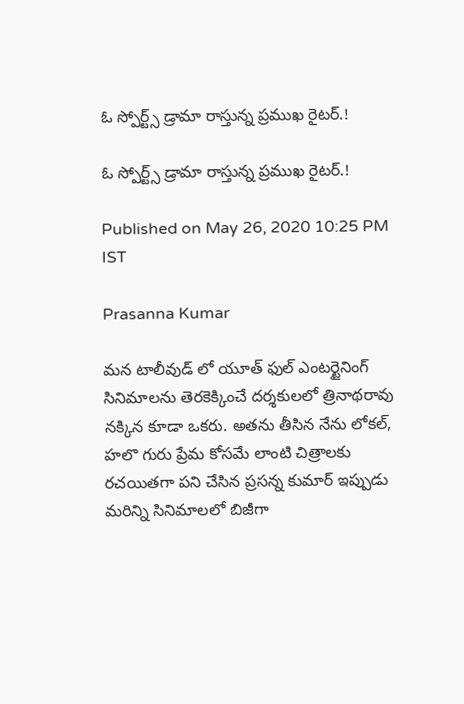ఓ స్పోర్ట్స్ డ్రామా రాస్తున్న ప్రముఖ రైటర్.!

ఓ స్పోర్ట్స్ డ్రామా రాస్తున్న ప్రముఖ రైటర్.!

Published on May 26, 2020 10:25 PM IST

Prasanna Kumar

మన టాలీవుడ్ లో యూత్ ఫుల్ ఎంటర్టైనింగ్ సినిమాలను తెరకెక్కించే దర్శకులలో త్రినాథరావు నక్కిన కూడా ఒకరు. అతను తీసిన నేను లోకల్, హలొ గురు ప్రేమ కోసమే లాంటి చిత్రాలకు రచయితగా పని చేసిన ప్రసన్న కుమార్ ఇప్పుడు మరిన్ని సినిమాలలో బిజీగా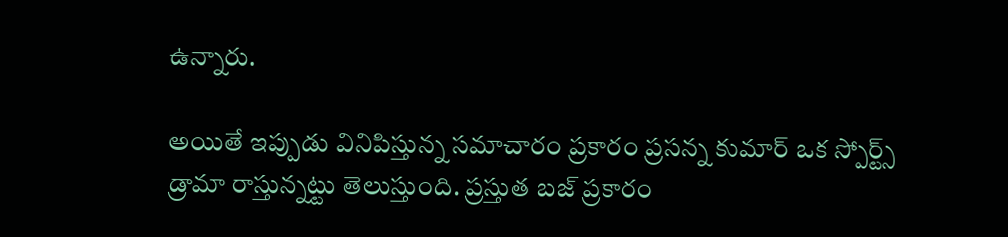ఉన్నారు.

అయితే ఇప్పుడు వినిపిస్తున్న సమాచారం ప్రకారం ప్రసన్న కుమార్ ఒక స్పోర్ట్స్ డ్రామా రాస్తున్నట్టు తెలుస్తుంది. ప్రస్తుత బజ్ ప్రకారం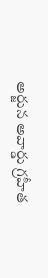అర్జున అవార్డు గ్రహీత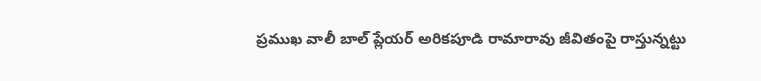ప్రముఖ వాలీ బాల్ ప్లేయర్ అరికపూడి రామారావు జీవితంపై రాస్తున్నట్టు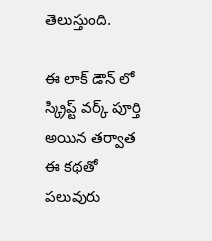తెలుస్తుంది.

ఈ లాక్ డౌన్ లో స్క్రిప్ట్ వర్క్ పూర్తి అయిన తర్వాత ఈ కథతో పలువురు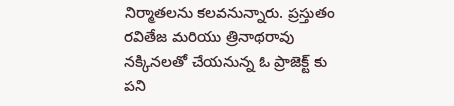నిర్మాతలను కలవనున్నారు. ప్రస్తుతం రవితేజ మరియు త్రినాథరావు నక్కినలతో చేయనున్న ఓ ప్రాజెక్ట్ కు పని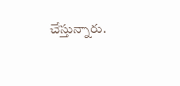చేస్తున్నారు.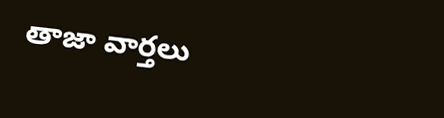తాజా వార్తలు